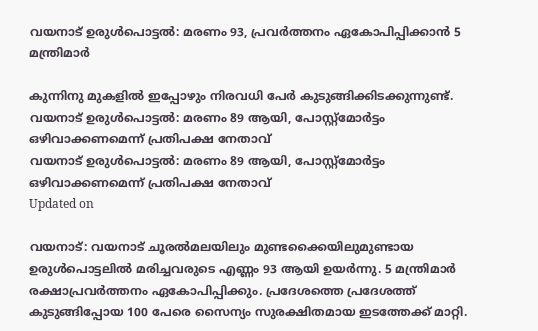വയനാട് ഉരുൾപൊട്ടൽ: മരണം 93, പ്രവർ‌ത്തനം ഏകോപിപ്പിക്കാൻ 5 മന്ത്രിമാർ

കുന്നിനു മുകളിൽ ഇപ്പോഴും നിരവധി പേർ കുടുങ്ങിക്കിടക്കുന്നുണ്ട്.
വയനാട് ഉരുൾപൊട്ടൽ: മരണം 89 ആയി, പോസ്റ്റ്മോർട്ടം ഒഴിവാക്കണമെന്ന് പ്രതിപക്ഷ നേതാവ്
വയനാട് ഉരുൾപൊട്ടൽ: മരണം 89 ആയി, പോസ്റ്റ്മോർട്ടം ഒഴിവാക്കണമെന്ന് പ്രതിപക്ഷ നേതാവ്
Updated on

വയനാട്: വയനാട് ചൂരൽമലയിലും മുണ്ടക്കൈയിലുമുണ്ടായ ഉരുൾപൊട്ടലിൽ മരിച്ചവരുടെ എണ്ണം 93 ആയി ഉയർന്നു. 5 മന്ത്രിമാർ രക്ഷാപ്രവർത്തനം ഏകോപിപ്പിക്കും. പ്രദേശത്തെ പ്രദേശത്ത് കുടുങ്ങിപ്പോയ 100 പേരെ സൈന്യം സുരക്ഷിതമായ ഇടത്തേക്ക് മാറ്റി.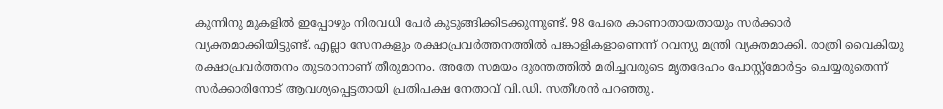കുന്നിനു മുകളിൽ ഇപ്പോഴും നിരവധി പേർ കുടുങ്ങിക്കിടക്കുന്നുണ്ട്. 98 പേരെ കാണാതായതായും സർക്കാർ വ്യക്തമാക്കിയിട്ടുണ്ട്. എല്ലാ സേനകളും രക്ഷാപ്രവർത്തനത്തിൽ പങ്കാളികളാണെന്ന് റവന്യു മന്ത്രി വ്യക്തമാക്കി. രാത്രി വൈകിയു രക്ഷാപ്രവർത്തനം തുടരാനാണ് തീരുമാനം. അതേ സമയം ദുരന്തത്തിൽ മരിച്ചവരുടെ മൃതദേഹം പോസ്റ്റ്മോർട്ടം ചെയ്യരുതെന്ന് സർക്കാരിനോട് ആവശ്യപ്പെട്ടതായി പ്രതിപക്ഷ നേതാവ് വി.ഡി. സതീശൻ പറഞ്ഞു.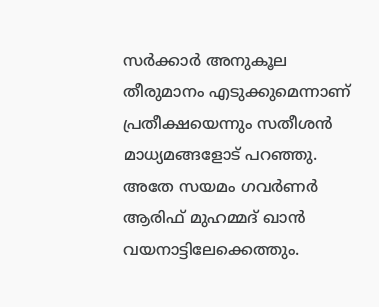സർക്കാർ അനുകൂല തീരുമാനം എടുക്കുമെന്നാണ് പ്രതീക്ഷയെന്നും സതീശൻ മാധ്യമങ്ങളോട് പറഞ്ഞു. അതേ സയമം ഗവർണർ ആരിഫ് മുഹമ്മദ് ഖാൻ വയനാട്ടിലേക്കെത്തും.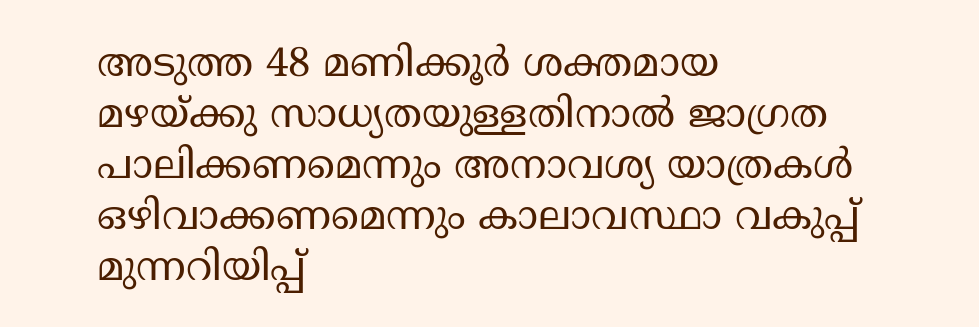അടുത്ത 48 മണിക്കൂർ ശക്തമായ മഴയ്ക്കു സാധ്യതയുള്ളതിനാൽ ജാഗ്രത പാലിക്കണമെന്നും അനാവശ്യ യാത്രകൾ ഒഴിവാക്കണമെന്നും കാലാവസ്ഥാ വകുപ്പ് മുന്നറിയിപ്പ്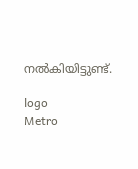നൽകിയിട്ടുണ്ട്.

logo
Metro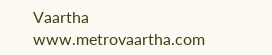Vaartha
www.metrovaartha.com